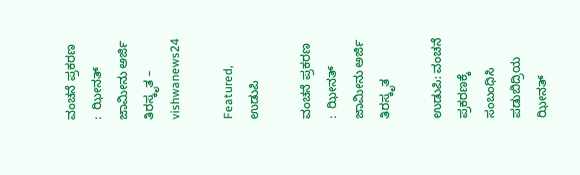ವಂಚನೆ ಪ್ರಕರಣ :  ಝೀನತ್ ಜಾಮೀನು ಅರ್ಜಿ ತಿರಸ್ಕೃತ – vishwanews24

Featured, ಉಡುಪಿ

ವಂಚನೆ ಪ್ರಕರಣ :  ಝೀನತ್ ಜಾಮೀನು ಅರ್ಜಿ ತಿರಸ್ಕೃತ

ಉಡುಪಿ: ವಂಚನೆ ಪ್ರಕರಣಕ್ಕೆ ಸಂಬಂಧಿಸಿ ಪಡುಬಿದ್ರಿಯ ಝೀನತ್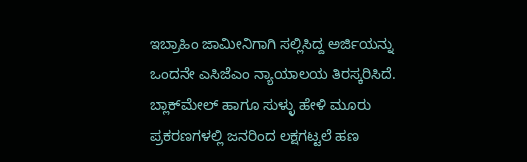ಇಬ್ರಾಹಿಂ ಜಾಮೀನಿಗಾಗಿ ಸಲ್ಲಿಸಿದ್ದ ಅರ್ಜಿಯನ್ನು ಒಂದನೇ ಎಸಿಜೆಎಂ ನ್ಯಾಯಾಲಯ ತಿರಸ್ಕರಿಸಿದೆ. ಬ್ಲಾಕ್‌ಮೇಲ್ ಹಾಗೂ ಸುಳ್ಳು ಹೇಳಿ ಮೂರು ಪ್ರಕರಣಗಳಲ್ಲಿ ಜನರಿಂದ ಲಕ್ಷಗಟ್ಟಲೆ ಹಣ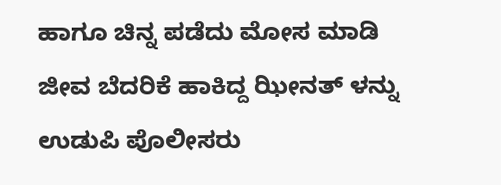ಹಾಗೂ ಚಿನ್ನ ಪಡೆದು ಮೋಸ ಮಾಡಿ ಜೀವ ಬೆದರಿಕೆ ಹಾಕಿದ್ದ ಝೀನತ್ ಳನ್ನು ಉಡುಪಿ ಪೊಲೀಸರು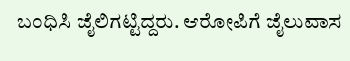ಬಂಧಿಸಿ ಜೈಲಿಗಟ್ಟಿದ್ದರು. ಆರೋಪಿಗೆ ಜೈಲುವಾಸ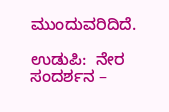ಮುಂದುವರಿದಿದೆ.

ಉಡುಪಿ:  ನೇರ ಸಂದರ್ಶನ –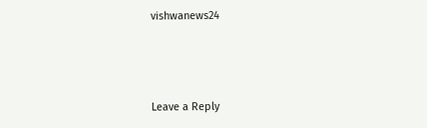vishwanews24



Leave a Reply